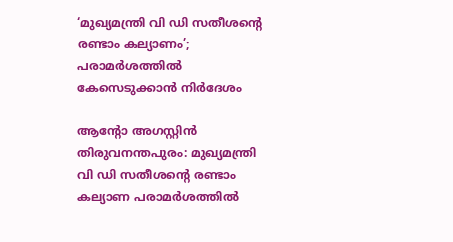‘മുഖ്യമന്ത്രി വി ഡി സതീശന്റെ രണ്ടാം കല്യാണം’; പരാമർശത്തിൽ കേസെടുക്കാൻ നിർദേശം

ആന്റോ അഗസ്റ്റിൻ
തിരുവനന്തപുരം: മുഖ്യമന്ത്രി വി ഡി സതീശന്റെ രണ്ടാം കല്യാണ പരാമർശത്തിൽ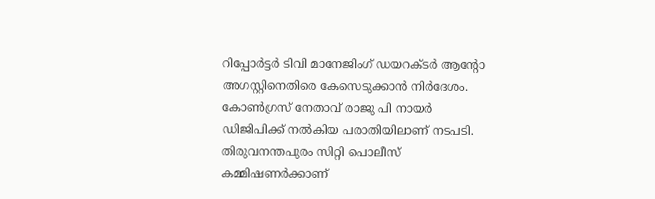റിപ്പോർട്ടർ ടിവി മാനേജിംഗ് ഡയറക്ടർ ആന്റോ അഗസ്റ്റിനെതിരെ കേസെടുക്കാൻ നിർദേശം. കോൺഗ്രസ് നേതാവ് രാജു പി നായർ ഡിജിപിക്ക് നൽകിയ പരാതിയിലാണ് നടപടി. തിരുവനന്തപുരം സിറ്റി പൊലീസ് കമ്മിഷണർക്കാണ്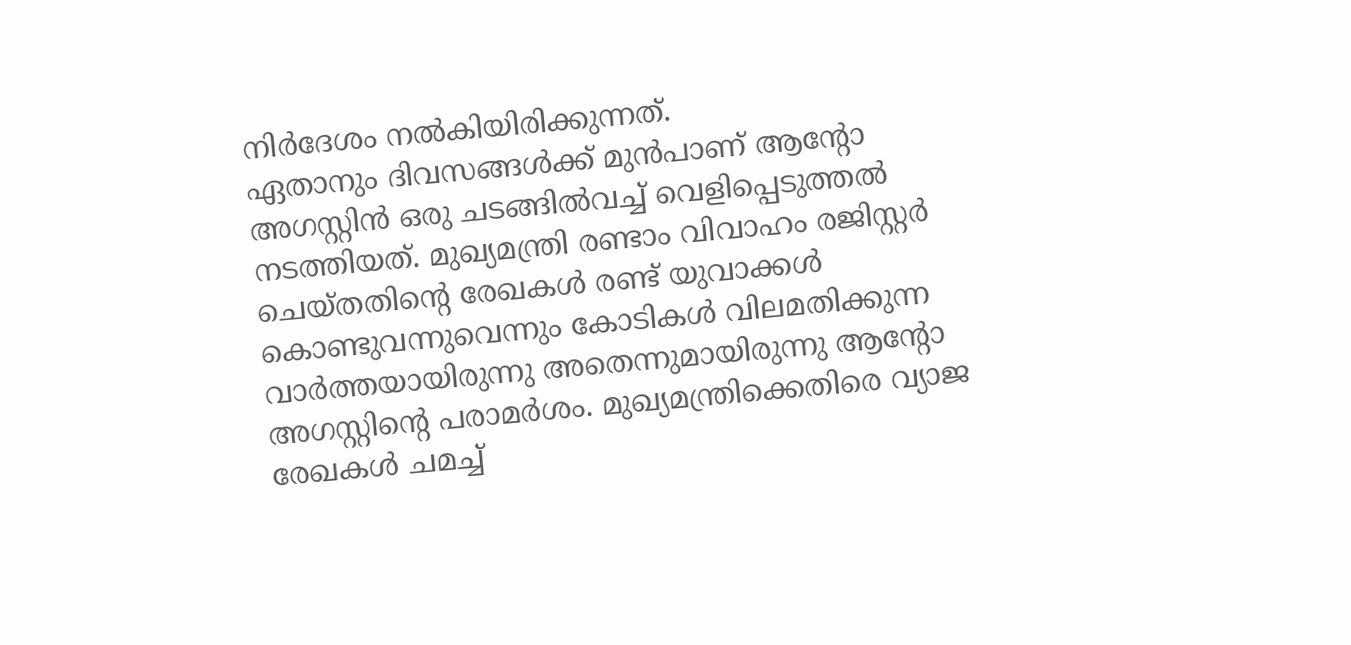നിർദേശം നൽകിയിരിക്കുന്നത്.
ഏതാനും ദിവസങ്ങൾക്ക് മുൻപാണ് ആന്റോ അഗസ്റ്റിൻ ഒരു ചടങ്ങിൽവച്ച് വെളിപ്പെടുത്തൽ നടത്തിയത്. മുഖ്യമന്ത്രി രണ്ടാം വിവാഹം രജിസ്റ്റർ ചെയ്തതിന്റെ രേഖകൾ രണ്ട് യുവാക്കൾ കൊണ്ടുവന്നുവെന്നും കോടികൾ വിലമതിക്കുന്ന വാർത്തയായിരുന്നു അതെന്നുമായിരുന്നു ആന്റോ അഗസ്റ്റിന്റെ പരാമർശം. മുഖ്യമന്ത്രിക്കെതിരെ വ്യാജ രേഖകൾ ചമച്ച്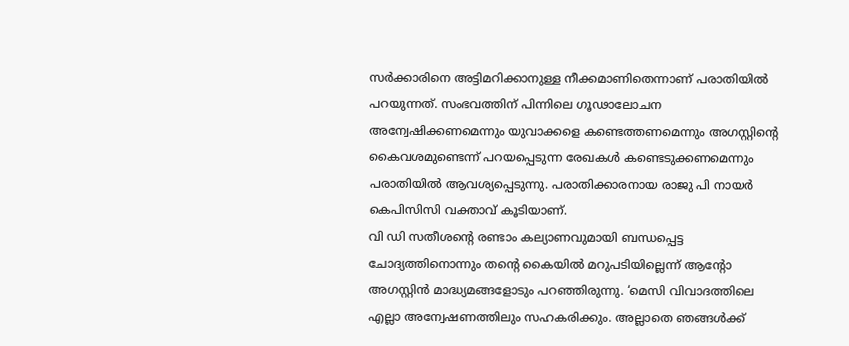സർക്കാരിനെ അട്ടിമറിക്കാനുള്ള നീക്കമാണിതെന്നാണ് പരാതിയിൽ പറയുന്നത്. സംഭവത്തിന് പിന്നിലെ ഗൂഢാലോചന അന്വേഷിക്കണമെന്നും യുവാക്കളെ കണ്ടെത്തണമെന്നും അഗസ്റ്റിന്റെ കൈവശമുണ്ടെന്ന് പറയപ്പെടുന്ന രേഖകൾ കണ്ടെടുക്കണമെന്നും പരാതിയിൽ ആവശ്യപ്പെടുന്നു. പരാതിക്കാരനായ രാജു പി നായർ കെപിസിസി വക്താവ് കൂടിയാണ്.
വി ഡി സതീശന്റെ രണ്ടാം കല്യാണവുമായി ബന്ധപ്പെട്ട ചോദ്യത്തിനൊന്നും തന്റെ കൈയിൽ മറുപടിയില്ലെന്ന് ആന്റോ അഗസ്റ്റിൻ മാദ്ധ്യമങ്ങളോടും പറഞ്ഞിരുന്നു. ‘മെസി വിവാദത്തിലെ എല്ലാ അന്വേഷണത്തിലും സഹകരിക്കും. അല്ലാതെ ഞങ്ങൾക്ക്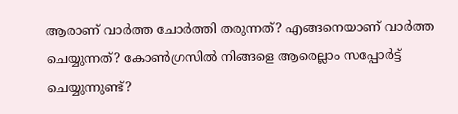ആരാണ് വാർത്ത ചോർത്തി തരുന്നത്? എങ്ങനെയാണ് വാർത്ത ചെയ്യുന്നത്? കോൺഗ്രസിൽ നിങ്ങളെ ആരെല്ലാം സപ്പോർട്ട് ചെയ്യുന്നുണ്ട്?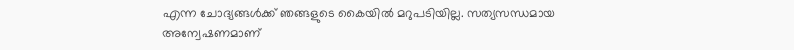എന്ന ചോദ്യങ്ങൾക്ക് ഞങ്ങളുടെ കൈയിൽ മറുപടിയില്ല. സത്യസന്ധമായ അന്വേഷണമാണ്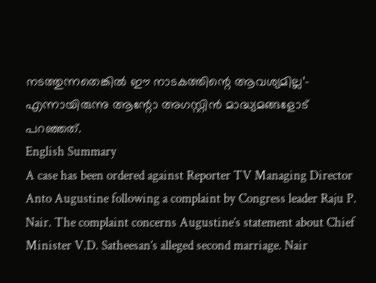നടത്തുന്നതെങ്കിൽ ഈ നാടകത്തിന്റെ ആവശ്യമില്ല’- എന്നായിരുന്നു ആന്റോ അഗസ്റ്റിൻ മാദ്ധ്യമങ്ങളോട് പറഞ്ഞത്.
English Summary
A case has been ordered against Reporter TV Managing Director Anto Augustine following a complaint by Congress leader Raju P. Nair. The complaint concerns Augustine’s statement about Chief Minister V.D. Satheesan’s alleged second marriage. Nair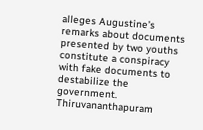alleges Augustine’s remarks about documents presented by two youths constitute a conspiracy with fake documents to destabilize the government. Thiruvananthapuram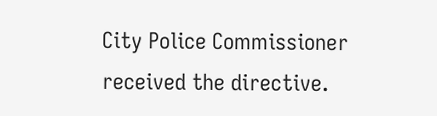City Police Commissioner received the directive.